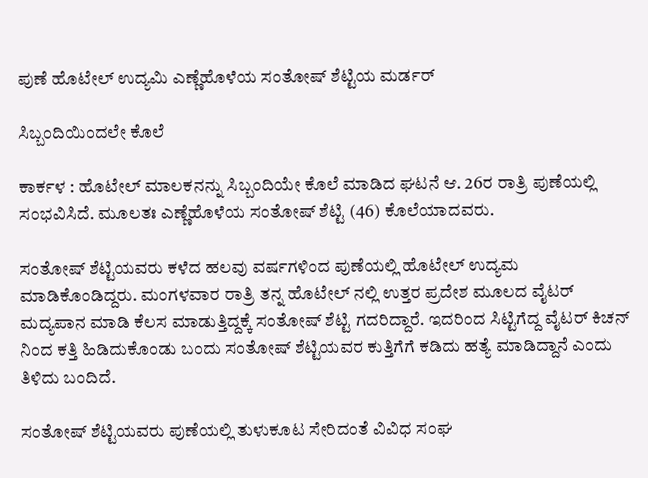ಪುಣೆ ಹೊಟೇಲ್ ಉದ್ಯಮಿ ಎಣ್ಣೆಹೊಳೆಯ ಸಂತೋಷ್ ಶೆಟ್ಟಿಯ ಮರ್ಡರ್

ಸಿಬ್ಬಂದಿಯಿಂದಲೇ ಕೊಲೆ

ಕಾರ್ಕಳ : ಹೊಟೇಲ್ ಮಾಲಕನನ್ನು ಸಿಬ್ಬಂದಿಯೇ ಕೊಲೆ ಮಾಡಿದ ಘಟನೆ ಆ. 26ರ ರಾತ್ರಿ ಪುಣೆಯಲ್ಲಿ ಸಂಭವಿಸಿದೆ. ಮೂಲತಃ ಎಣ್ಣೆಹೊಳೆಯ ಸಂತೋಷ್ ಶೆಟ್ಟಿ (46) ಕೊಲೆಯಾದವರು.

ಸಂತೋಷ್ ಶೆಟ್ಟಿಯವರು ಕಳೆದ ಹಲವು ವರ್ಷಗಳಿಂದ ಪುಣೆಯಲ್ಲಿ‌ ಹೊಟೇಲ್‌ ಉದ್ಯಮ ಮಾಡಿಕೊಂಡಿದ್ದರು. ಮಂಗಳವಾರ ರಾತ್ರಿ ತನ್ನ ಹೊಟೇಲ್ ನಲ್ಲಿ ಉತ್ತರ ಪ್ರದೇಶ ಮೂಲದ ವೈಟರ್ ಮದ್ಯಪಾನ ಮಾಡಿ ಕೆಲಸ ಮಾಡುತ್ತಿದ್ದಕ್ಕೆ ಸಂತೋಷ್ ಶೆಟ್ಟಿ ಗದರಿದ್ದಾರೆ. ಇದರಿಂದ ಸಿಟ್ಟಿಗೆದ್ದ ವೈಟರ್ ಕಿಚನ್ ನಿಂದ ಕತ್ತಿ ಹಿಡಿದುಕೊಂಡು ಬಂದು ಸಂತೋಷ್ ಶೆಟ್ಟಿಯವರ ಕುತ್ತಿಗೆಗೆ ಕಡಿದು ಹತ್ಯೆ ಮಾಡಿದ್ದಾನೆ ಎಂದು ತಿಳಿದು ಬಂದಿದೆ.

ಸಂತೋಷ್ ಶೆಟ್ಟಿಯವರು ಪುಣೆಯಲ್ಲಿ ತುಳುಕೂಟ ಸೇರಿದಂತೆ ವಿವಿಧ ಸಂಘ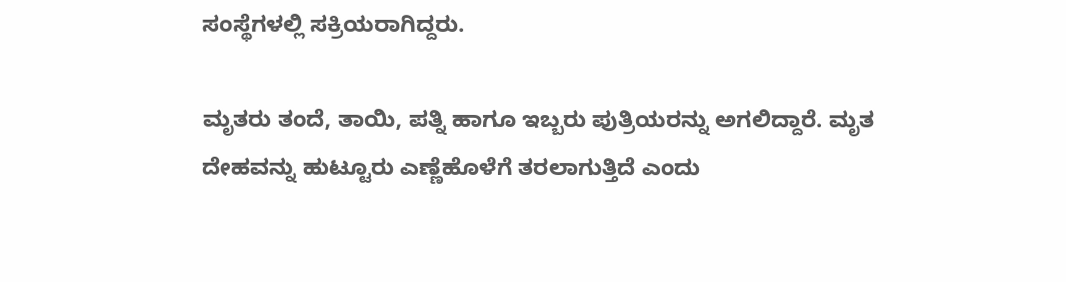ಸಂಸ್ಥೆಗಳಲ್ಲಿ ಸಕ್ರಿಯರಾಗಿದ್ದರು.

ಮೃತರು ತಂದೆ, ತಾಯಿ, ಪತ್ನಿ ಹಾಗೂ ಇಬ್ಬರು ಪುತ್ರಿಯರನ್ನು ಅಗಲಿದ್ದಾರೆ. ಮೃತ ದೇಹವನ್ನು ಹುಟ್ಟೂರು ಎಣ್ಣೆಹೊಳೆಗೆ ತರಲಾಗುತ್ತಿದೆ ಎಂದು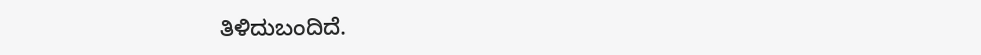ತಿಳಿದುಬಂದಿದೆ.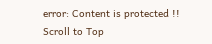error: Content is protected !!
Scroll to Top